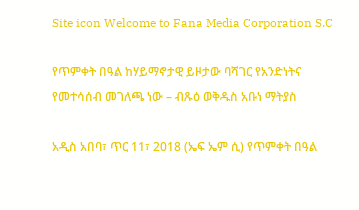Site icon Welcome to Fana Media Corporation S.C

የጥምቀት በዓል ከሃይማኖታዊ ይዞታው ባሻገር የአንድነትና የመተሳሰብ መገለጫ ነው – ብጹዕ ወቅዱስ አቡነ ማትያስ

አዲስ አበባ፣ ጥር 11፣ 2018 (ኤፍ ኤም ሲ) የጥምቀት በዓል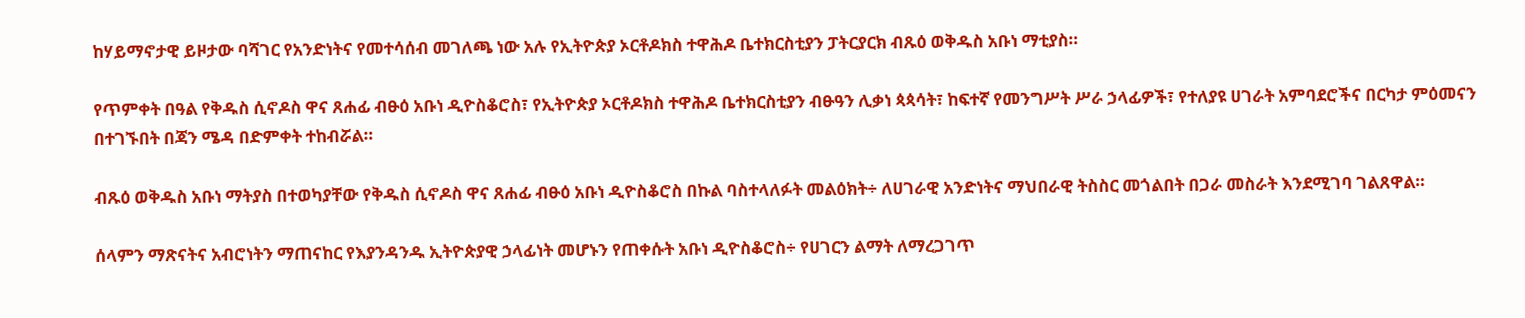ከሃይማኖታዊ ይዞታው ባሻገር የአንድነትና የመተሳሰብ መገለጫ ነው አሉ የኢትዮጵያ ኦርቶዶክስ ተዋሕዶ ቤተክርስቲያን ፓትርያርክ ብጹዕ ወቅዱስ አቡነ ማቲያስ።

የጥምቀት በዓል የቅዱስ ሲኖዶስ ዋና ጸሐፊ ብፁዕ አቡነ ዲዮስቆሮስ፣ የኢትዮጵያ ኦርቶዶክስ ተዋሕዶ ቤተክርስቲያን ብፁዓን ሊቃነ ጳጳሳት፣ ከፍተኛ የመንግሥት ሥራ ኃላፊዎች፣ የተለያዩ ሀገራት አምባደሮችና በርካታ ምዕመናን በተገኙበት በጃን ሜዳ በድምቀት ተከብሯል።

ብጹዕ ወቅዱስ አቡነ ማትያስ በተወካያቸው የቅዱስ ሲኖዶስ ዋና ጸሐፊ ብፁዕ አቡነ ዲዮስቆሮስ በኩል ባስተላለፉት መልዕክት÷ ለሀገራዊ አንድነትና ማህበራዊ ትስስር መጎልበት በጋራ መስራት እንደሚገባ ገልጸዋል።

ሰላምን ማጽናትና አብሮነትን ማጠናከር የእያንዳንዱ ኢትዮጵያዊ ኃላፊነት መሆኑን የጠቀሱት አቡነ ዲዮስቆሮስ÷ የሀገርን ልማት ለማረጋገጥ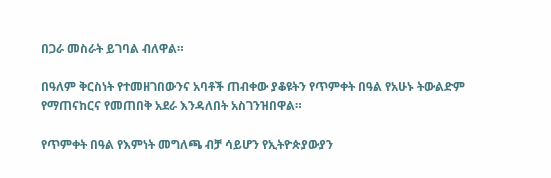በጋራ መስራት ይገባል ብለዋል።

በዓለም ቅርስነት የተመዘገበውንና አባቶች ጠብቀው ያቆዩትን የጥምቀት በዓል የአሁኑ ትውልድም የማጠናከርና የመጠበቅ አደራ እንዳለበት አስገንዝበዋል።

የጥምቀት በዓል የእምነት መግለጫ ብቻ ሳይሆን የኢትዮጵያውያን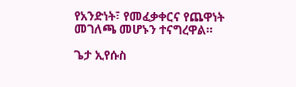የአንድነት፣ የመፈቃቀርና የጨዋነት መገለጫ መሆኑን ተናግረዋል።

ጌታ ኢየሱስ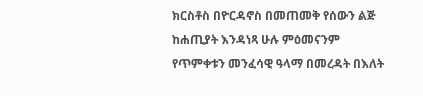ክርስቶስ በዮርዳኖስ በመጠመቅ የሰውን ልጅ ከሐጢያት እንዳነጻ ሁሉ ምዕመናንም የጥምቀቱን መንፈሳዊ ዓላማ በመረዳት በእለት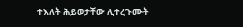ተእለት ሕይወታቸው ሊተረጉሙት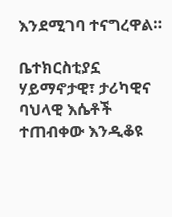እንደሚገባ ተናግረዋል።

ቤተክርስቲያኗ ሃይማኖታዊ፣ ታሪካዊና ባህላዊ እሴቶች ተጠብቀው እንዲቆዩ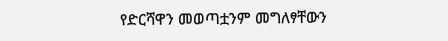የድርሻዋን መወጣቷንም መግለፃቸውን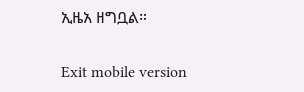ኢዜአ ዘግቧል።

Exit mobile version